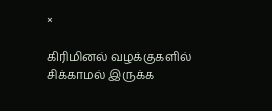×

கிரிமினல் வழக்குகளில் சிக்காமல் இருக்க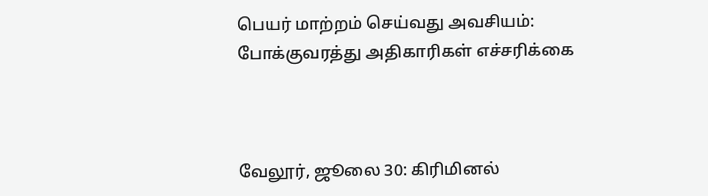பெயர் மாற்றம் செய்வது அவசியம்: போக்குவரத்து அதிகாரிகள் எச்சரிக்கை



வேலூர், ஜூலை 30: கிரிமினல்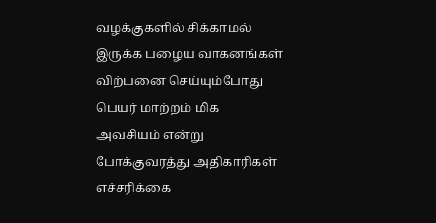வழக்குகளில் சிக்காமல் இருக்க பழைய வாகனங்கள் விற்பனை செய்யும்போது பெயர் மாற்றம் மிக அவசியம் என்று போக்குவரத்து அதிகாரிகள் எச்சரிக்கை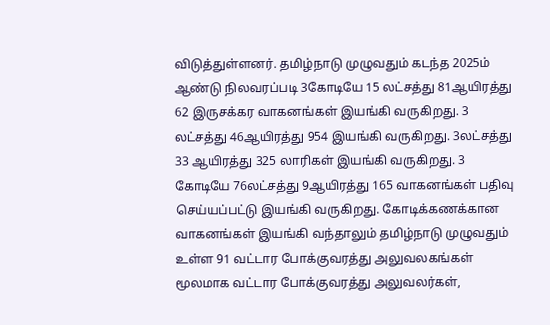விடுத்துள்ளனர். தமிழ்நாடு முழுவதும் கடந்த 2025ம் ஆண்டு நிலவரப்படி 3கோடியே 15 லட்சத்து 81ஆயிரத்து 62 இருசக்கர வாகனங்கள் இயங்கி வருகிறது. 3 லட்சத்து 46ஆயிரத்து 954 இயங்கி வருகிறது. 3லட்சத்து 33 ஆயிரத்து 325 லாரிகள் இயங்கி வருகிறது. 3 கோடியே 76லட்சத்து 9ஆயிரத்து 165 வாகனங்கள் பதிவு செய்யப்பட்டு இயங்கி வருகிறது. கோடிக்கணக்கான வாகனங்கள் இயங்கி வந்தாலும் தமிழ்நாடு முழுவதும் உள்ள 91 வட்டார போக்குவரத்து அலுவலகங்கள் மூலமாக வட்டார போக்குவரத்து அலுவலர்கள்,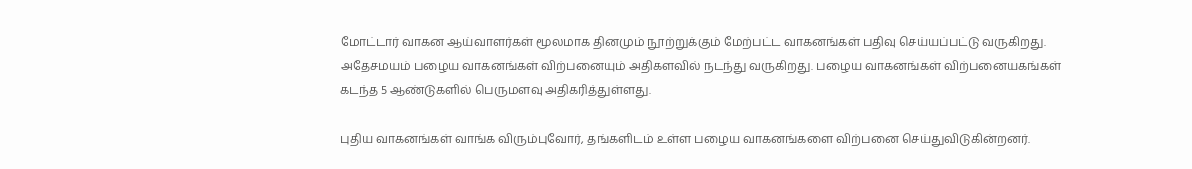மோட்டார் வாகன ஆய்வாளர்கள் மூலமாக தினமும் நூற்றுக்கும் மேற்பட்ட வாகனங்கள் பதிவு செய்யப்பட்டு வருகிறது. அதேசமயம் பழைய வாகனங்கள் விற்பனையும் அதிகளவில் நடந்து வருகிறது. பழைய வாகனங்கள் விற்பனையகங்கள் கடந்த 5 ஆண்டுகளில் பெருமளவு அதிகரித்துள்ளது.

புதிய வாகனங்கள் வாங்க விரும்புவோர், தங்களிடம் உள்ள பழைய வாகனங்களை விற்பனை செய்துவிடுகின்றனர்.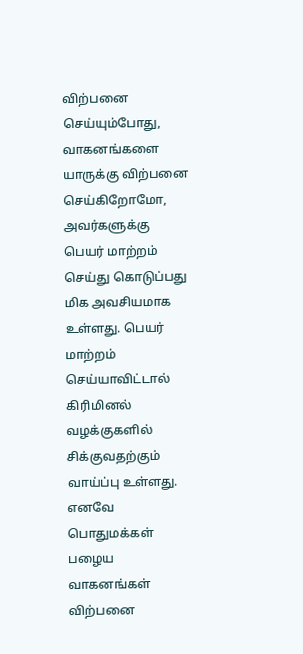விற்பனை செய்யும்போது, வாகனங்களை யாருக்கு விற்பனை செய்கிறோமோ, அவர்களுக்கு பெயர் மாற்றம் செய்து கொடுப்பது மிக அவசியமாக உள்ளது. பெயர் மாற்றம் செய்யாவிட்டால் கிரிமினல் வழக்குகளில் சிக்குவதற்கும் வாய்ப்பு உள்ளது. எனவே பொதுமக்கள் பழைய வாகனங்கள் விற்பனை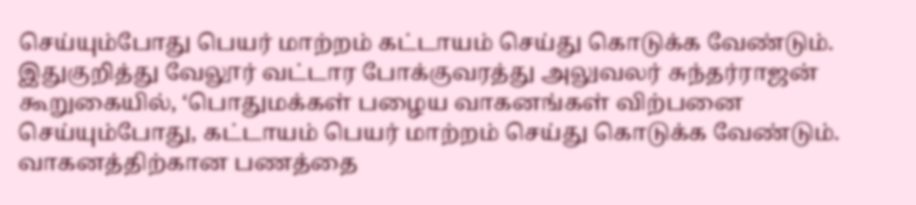செய்யும்போது பெயர் மாற்றம் கட்டாயம் செய்து கொடுக்க வேண்டும். இதுகுறித்து வேலூர் வட்டார போக்குவரத்து அலுவலர் சுந்தர்ராஜன் கூறுகையில், ‘பொதுமக்கள் பழைய வாகனங்கள் விற்பனை செய்யும்போது, கட்டாயம் பெயர் மாற்றம் செய்து கொடுக்க வேண்டும். வாகனத்திற்கான பணத்தை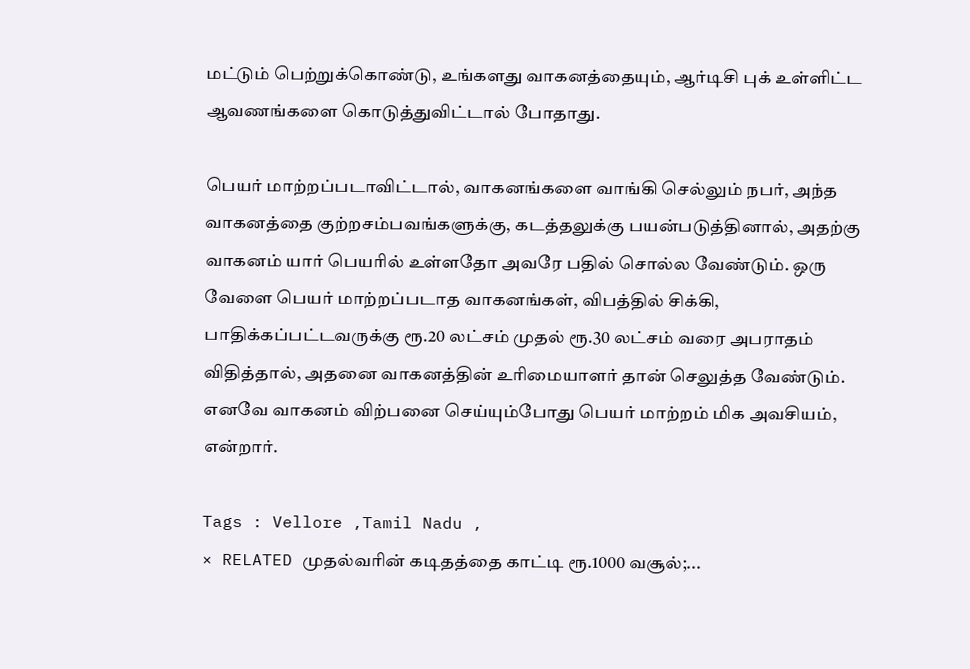மட்டும் பெற்றுக்கொண்டு, உங்களது வாகனத்தையும், ஆர்டிசி புக் உள்ளிட்ட ஆவணங்களை கொடுத்துவிட்டால் போதாது.

பெயர் மாற்றப்படாவிட்டால், வாகனங்களை வாங்கி செல்லும் நபர், அந்த வாகனத்தை குற்றசம்பவங்களுக்கு, கடத்தலுக்கு பயன்படுத்தினால், அதற்கு வாகனம் யார் பெயரில் உள்ளதோ அவரே பதில் சொல்ல வேண்டும். ஒரு வேளை பெயர் மாற்றப்படாத வாகனங்கள், விபத்தில் சிக்கி, பாதிக்கப்பட்டவருக்கு ரூ.20 லட்சம் முதல் ரூ.30 லட்சம் வரை அபராதம் விதித்தால், அதனை வாகனத்தின் உரிமையாளர் தான் செலுத்த வேண்டும். எனவே வாகனம் விற்பனை செய்யும்போது பெயர் மாற்றம் மிக அவசியம், என்றார்.

Tags : Vellore ,Tamil Nadu ,
× RELATED முதல்வரின் கடிதத்தை காட்டி ரூ.1000 வசூல்;...